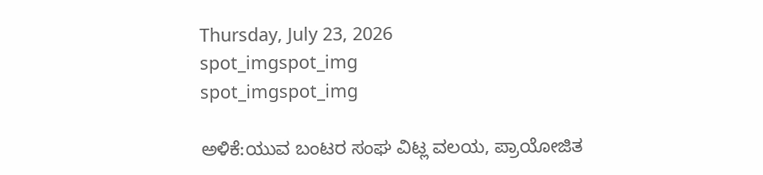Thursday, July 23, 2026
spot_imgspot_img
spot_imgspot_img

ಅಳಿಕೆ:ಯುವ ಬಂಟರ ಸಂಘ ವಿಟ್ಲ ವಲಯ, ಪ್ರಾಯೋಜಿತ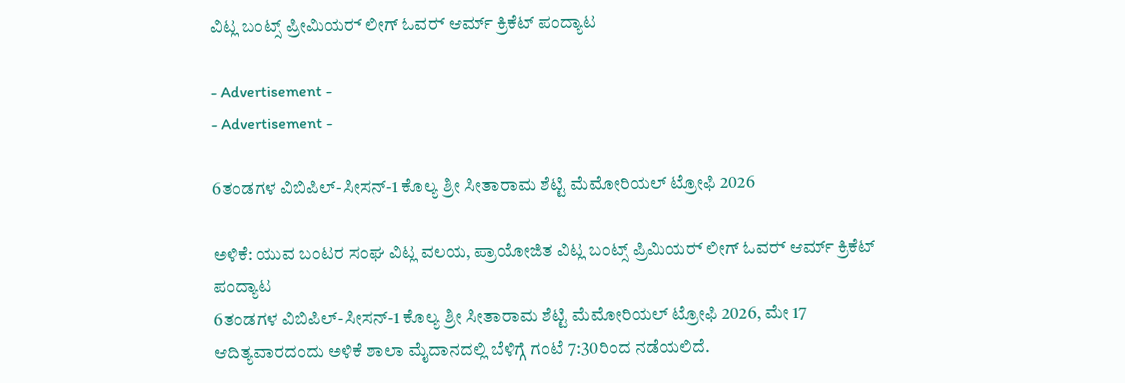ವಿಟ್ಲ ಬಂಟ್ಸ್ ಪ್ರೀಮಿಯರ್‍ ಲೀಗ್ ಓವರ್‍ ಆರ್ಮ್ ಕ್ರಿಕೆಟ್ ಪಂದ್ಯಾಟ

- Advertisement -
- Advertisement -

6ತಂಡಗಳ ವಿಬಿಪಿಲ್-ಸೀಸನ್-1 ಕೊಲ್ಯ ಶ್ರೀ ಸೀತಾರಾಮ ಶೆಟ್ಟಿ ಮೆಮೋರಿಯಲ್ ಟ್ರೋಫಿ 2026

ಅಳಿಕೆ: ಯುವ ಬಂಟರ ಸಂಘ ವಿಟ್ಲ ವಲಯ, ಪ್ರಾಯೋಜಿತ ವಿಟ್ಲ ಬಂಟ್ಸ್ ಪ್ರಿಮಿಯರ್‍ ಲೀಗ್ ಓವರ್‍ ಆರ್ಮ್ ಕ್ರಿಕೆಟ್ ಪಂದ್ಯಾಟ
6ತಂಡಗಳ ವಿಬಿಪಿಲ್-ಸೀಸನ್-1 ಕೊಲ್ಯ ಶ್ರೀ ಸೀತಾರಾಮ ಶೆಟ್ಟಿ ಮೆಮೋರಿಯಲ್ ಟ್ರೋಫಿ 2026, ಮೇ 17 ಆದಿತ್ಯವಾರದಂದು ಅಳಿಕೆ ಶಾಲಾ ಮೈದಾನದಲ್ಲಿ ಬೆಳಿಗ್ಗೆ ಗಂಟೆ 7:30ರಿಂದ ನಡೆಯಲಿದೆ.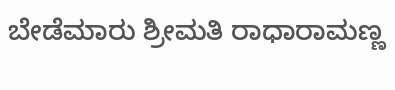ಬೇಡೆಮಾರು ಶ್ರೀಮತಿ ರಾಧಾರಾಮಣ್ಣ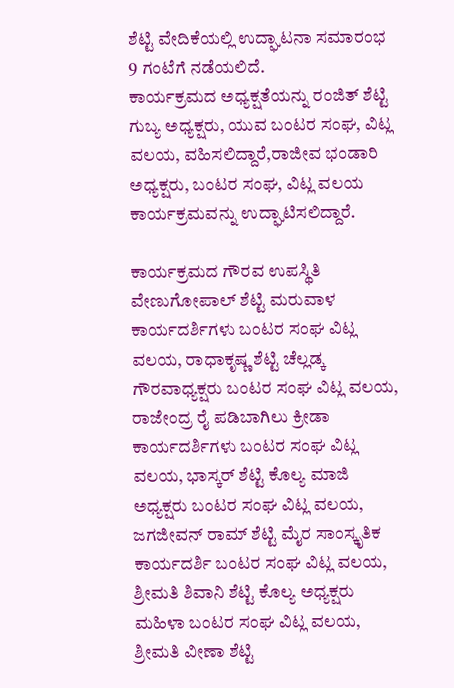ಶೆಟ್ಟಿ ವೇದಿಕೆಯಲ್ಲಿ ಉದ್ಘಾಟನಾ ಸಮಾರಂಭ 9 ಗಂಟೆಗೆ ನಡೆಯಲಿದೆ.
ಕಾರ್ಯಕ್ರಮದ ಅಧ್ಯಕ್ಷತೆಯನ್ನು ರಂಜಿತ್ ಶೆಟ್ಟಿ ಗುಬ್ಯ ಅಧ್ಯಕ್ಷರು, ಯುವ ಬಂಟರ ಸಂಘ, ವಿಟ್ಲ ವಲಯ, ವಹಿಸಲಿದ್ದಾರೆ,ರಾಜೀವ ಭಂಡಾರಿ ಅಧ್ಯಕ್ಷರು, ಬಂಟರ ಸಂಘ, ವಿಟ್ಲ ವಲಯ ಕಾರ್ಯಕ್ರಮವನ್ನು ಉದ್ಘಾಟಿಸಲಿದ್ದಾರೆ.

ಕಾರ್ಯಕ್ರಮದ ಗೌರವ ಉಪಸ್ಥಿತಿ ವೇಣುಗೋಪಾಲ್ ಶೆಟ್ಟಿ ಮರುವಾಳ ಕಾರ್ಯದರ್ಶಿಗಳು ಬಂಟರ ಸಂಘ ವಿಟ್ಲ ವಲಯ, ರಾಧಾಕೃಷ್ಣ ಶೆಟ್ಟಿ ಚೆಲ್ಲಡ್ಕ ಗೌರವಾಧ್ಯಕ್ಷರು ಬಂಟರ ಸಂಘ ವಿಟ್ಲ ವಲಯ, ರಾಜೇಂದ್ರ ರೈ ಪಡಿಬಾಗಿಲು ಕ್ರೀಡಾ ಕಾರ್ಯದರ್ಶಿಗಳು ಬಂಟರ ಸಂಘ ವಿಟ್ಲ ವಲಯ, ಭಾಸ್ಕರ್ ಶೆಟ್ಟಿ ಕೊಲ್ಯ ಮಾಜಿ ಅಧ್ಯಕ್ಷರು ಬಂಟರ ಸಂಘ ವಿಟ್ಲ ವಲಯ, ಜಗಜೀವನ್ ರಾಮ್ ಶೆಟ್ಟಿ ಮೈರ ಸಾಂಸ್ಕೃತಿಕ ಕಾರ್ಯದರ್ಶಿ ಬಂಟರ ಸಂಘ ವಿಟ್ಲ ವಲಯ, ಶ್ರೀಮತಿ ಶಿವಾನಿ ಶೆಟ್ಟಿ ಕೊಲ್ಯ ಅಧ್ಯಕ್ಷರು ಮಹಿಳಾ ಬಂಟರ ಸಂಘ ವಿಟ್ಲ ವಲಯ, ಶ್ರೀಮತಿ ವೀಣಾ ಶೆಟ್ಟಿ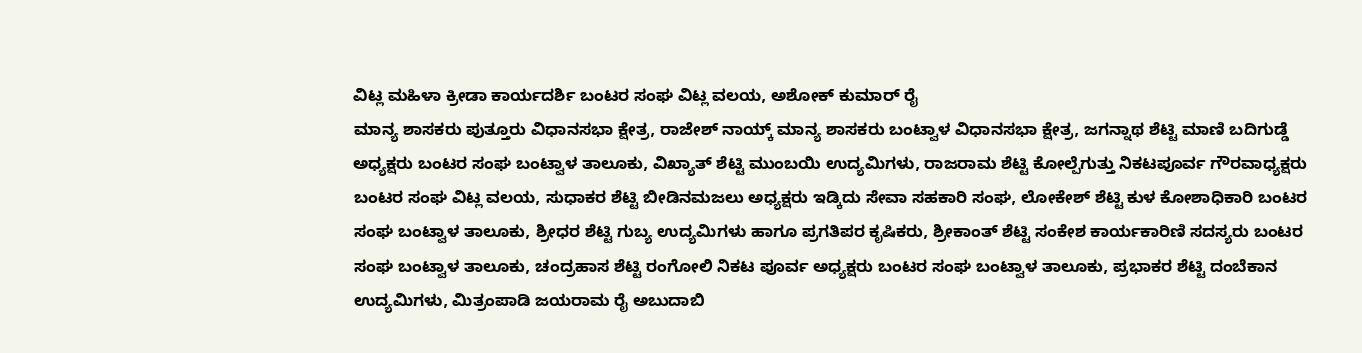ವಿಟ್ಲ ಮಹಿಳಾ ಕ್ರೀಡಾ ಕಾರ್ಯದರ್ಶಿ ಬಂಟರ ಸಂಘ ವಿಟ್ಲ ವಲಯ, ಅಶೋಕ್ ಕುಮಾರ್ ರೈ
ಮಾನ್ಯ ಶಾಸಕರು ಪುತ್ತೂರು ವಿಧಾನಸಭಾ ಕ್ಷೇತ್ರ, ರಾಜೇಶ್ ನಾಯ್ಕ್ ಮಾನ್ಯ ಶಾಸಕರು ಬಂಟ್ವಾಳ ವಿಧಾನಸಭಾ ಕ್ಷೇತ್ರ, ಜಗನ್ನಾಥ ಶೆಟ್ಟಿ ಮಾಣಿ ಬದಿಗುಡ್ಡೆ ಅಧ್ಯಕ್ಷರು ಬಂಟರ ಸಂಘ ಬಂಟ್ವಾಳ ತಾಲೂಕು, ವಿಖ್ಯಾತ್ ಶೆಟ್ಟಿ ಮುಂಬಯಿ ಉದ್ಯಮಿಗಳು, ರಾಜರಾಮ ಶೆಟ್ಟಿ ಕೋಲ್ಪೆಗುತ್ತು ನಿಕಟಪೂರ್ವ ಗೌರವಾಧ್ಯಕ್ಷರು ಬಂಟರ ಸಂಘ ವಿಟ್ಲ ವಲಯ, ಸುಧಾಕರ ಶೆಟ್ಟಿ ಬೀಡಿನಮಜಲು ಅಧ್ಯಕ್ಷರು ಇಡ್ಕಿದು ಸೇವಾ ಸಹಕಾರಿ ಸಂಘ, ಲೋಕೇಶ್ ಶೆಟ್ಟಿ ಕುಳ ಕೋಶಾಧಿಕಾರಿ ಬಂಟರ ಸಂಘ ಬಂಟ್ವಾಳ ತಾಲೂಕು, ಶ್ರೀಧರ ಶೆಟ್ಟಿ ಗುಬ್ಯ ಉದ್ಯಮಿಗಳು ಹಾಗೂ ಪ್ರಗತಿಪರ ಕೃಷಿಕರು, ಶ್ರೀಕಾಂತ್ ಶೆಟ್ಟಿ ಸಂಕೇಶ ಕಾರ್ಯಕಾರಿಣಿ ಸದಸ್ಯರು ಬಂಟರ ಸಂಘ ಬಂಟ್ವಾಳ ತಾಲೂಕು, ಚಂದ್ರಹಾಸ ಶೆಟ್ಟಿ ರಂಗೋಲಿ ನಿಕಟ ಪೂರ್ವ ಅಧ್ಯಕ್ಷರು ಬಂಟರ ಸಂಘ ಬಂಟ್ವಾಳ ತಾಲೂಕು, ಪ್ರಭಾಕರ ಶೆಟ್ಟಿ ದಂಬೆಕಾನ ಉದ್ಯಮಿಗಳು, ಮಿತ್ರಂಪಾಡಿ ಜಯರಾಮ ರೈ ಅಬುದಾಬಿ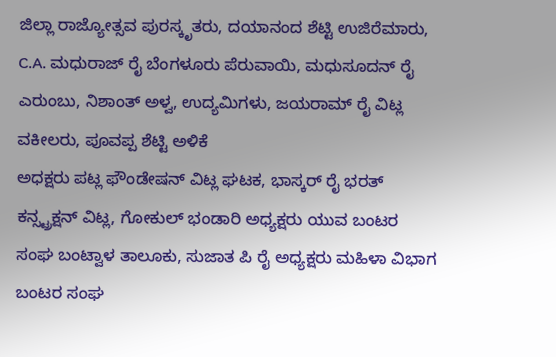ಜಿಲ್ಲಾ ರಾಜ್ಯೋತ್ಸವ ಪುರಸ್ಕೃತರು, ದಯಾನಂದ ಶೆಟ್ಟಿ ಉಜಿರೆಮಾರು, C.A. ಮಧುರಾಜ್ ರೈ ಬೆಂಗಳೂರು ಪೆರುವಾಯಿ, ಮಧುಸೂದನ್ ರೈ ಎರುಂಬು, ನಿಶಾಂತ್ ಅಳ್ವ, ಉದ್ಯಮಿಗಳು, ಜಯರಾಮ್ ರೈ ವಿಟ್ಲ ವಕೀಲರು, ಪೂವಪ್ಪ ಶೆಟ್ಟಿ ಅಳಿಕೆ
ಅಧಕ್ಷರು ಪಟ್ಲ ಫೌಂಡೇಷನ್ ವಿಟ್ಲ ಘಟಕ, ಭಾಸ್ಕರ್‍ ರೈ ಭರತ್ ಕನ್ಸ್ಟ್ರಕ್ಷನ್ ವಿಟ್ಲ, ಗೋಕುಲ್ ಭಂಡಾರಿ ಅಧ್ಯಕ್ಷರು ಯುವ ಬಂಟರ ಸಂಘ ಬಂಟ್ವಾಳ ತಾಲೂಕು, ಸುಜಾತ ಪಿ ರೈ ಅಧ್ಯಕ್ಷರು ಮಹಿಳಾ ವಿಭಾಗ ಬಂಟರ ಸಂಘ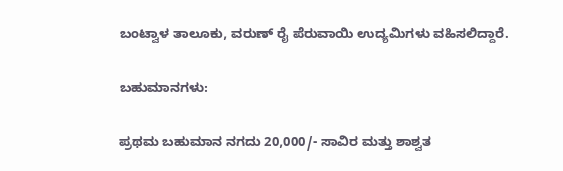ಬಂಟ್ವಾಳ ತಾಲೂಕು, ವರುಣ್ ರೈ ಪೆರುವಾಯಿ ಉದ್ಯಮಿಗಳು ವಹಿಸಲಿದ್ದಾರೆ.

ಬಹುಮಾನಗಳು:

ಪ್ರಥಮ ಬಹುಮಾನ ನಗದು 20,000/- ಸಾವಿರ ಮತ್ತು ಶಾಶ್ವತ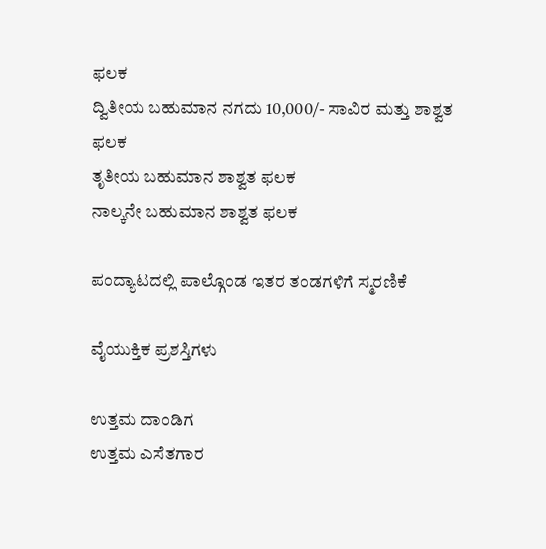ಫಲಕ
ದ್ವಿತೀಯ ಬಹುಮಾನ ನಗದು 10,000/- ಸಾವಿರ ಮತ್ತು ಶಾಶ್ವತ ಫಲಕ
ತೃತೀಯ ಬಹುಮಾನ ಶಾಶ್ವತ ಫಲಕ
ನಾಲ್ಕನೇ ಬಹುಮಾನ ಶಾಶ್ವತ ಫಲಕ

ಪಂದ್ಯಾಟದಲ್ಲಿ ಪಾಲ್ಗೊಂಡ ಇತರ ತಂಡಗಳಿಗೆ ಸ್ಮರಣಿಕೆ

ವೈಯುಕ್ತಿಕ ಪ್ರಶಸ್ತಿಗಳು

ಉತ್ತಮ ದಾಂಡಿಗ
ಉತ್ತಮ ಎಸೆತಗಾರ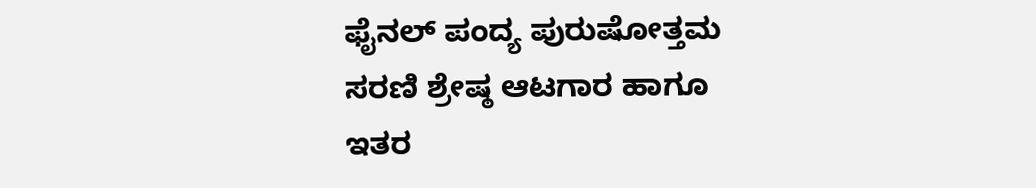ಫೈನಲ್ ಪಂದ್ಯ ಪುರುಷೋತ್ತಮ
ಸರಣಿ ಶ್ರೇಷ್ಠ ಆಟಗಾರ ಹಾಗೂ ಇತರ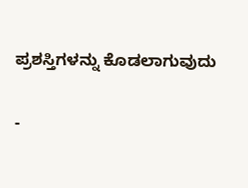ಪ್ರಶಸ್ತಿಗಳನ್ನು ಕೊಡಲಾಗುವುದು

-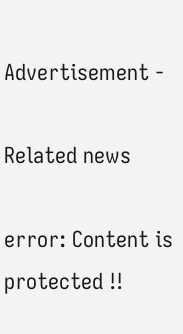Advertisement -

Related news

error: Content is protected !!